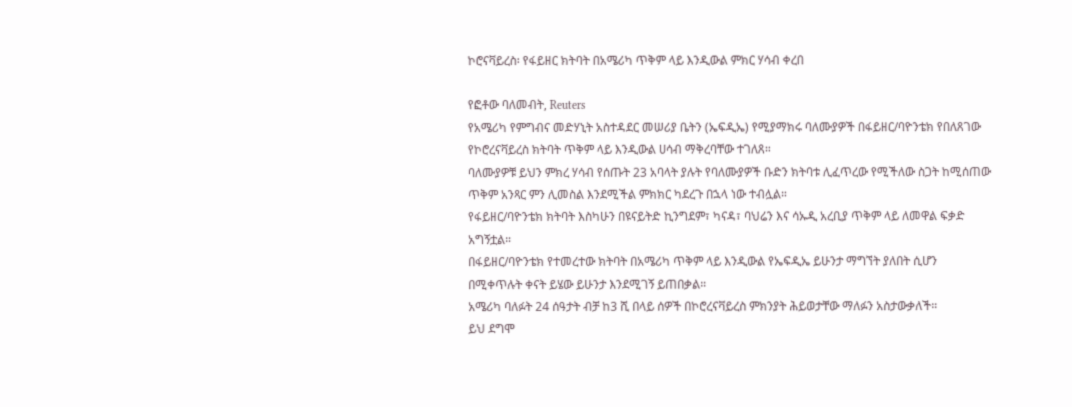ኮሮናቫይረስ፡ የፋይዘር ክትባት በአሜሪካ ጥቅም ላይ እንዲውል ምክር ሃሳብ ቀረበ

የፎቶው ባለመብት, Reuters
የአሜሪካ የምግብና መድሃኒት አስተዳደር መሠሪያ ቤትን (ኤፍዲኤ) የሚያማክሩ ባለሙያዎች በፋይዘር/ባዮንቴክ የበለጸገው የኮሮረናቫይረስ ክትባት ጥቅም ላይ እንዲውል ሀሳብ ማቅረባቸው ተገለጸ።
ባለሙያዎቹ ይህን ምክረ ሃሳብ የሰጡት 23 አባላት ያሉት የባለሙያዎች ቡድን ክትባቱ ሊፈጥረው የሚችለው ስጋት ከሚሰጠው ጥቅም አንጻር ምን ሊመስል እንደሚችል ምክክር ካደረጉ በኋላ ነው ተብሏል።
የፋይዘር/ባዮንቴክ ክትባት እስካሁን በዩናይትድ ኪንግደም፣ ካናዳ፣ ባህሬን እና ሳኡዲ አረቢያ ጥቅም ላይ ለመዋል ፍቃድ አግኝቷል።
በፋይዘር/ባዮንቴክ የተመረተው ክትባት በአሜሪካ ጥቅም ላይ እንዲውል የኤፍዲኤ ይሁንታ ማግኘት ያለበት ሲሆን በሚቀጥሉት ቀናት ይሄው ይሁንታ እንደሚገኝ ይጠበቃል።
አሜሪካ ባለፉት 24 ሰዓታት ብቻ ከ3 ሺ በላይ ሰዎች በኮሮረናቫይረስ ምክንያት ሕይወታቸው ማለፉን አስታውቃለች።
ይህ ደግሞ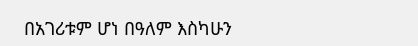በአገሪቱም ሆነ በዓለም እስካሁን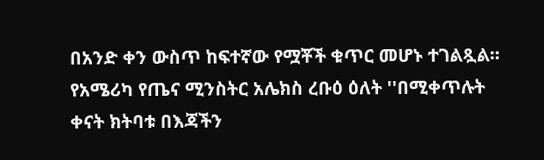በአንድ ቀን ውስጥ ከፍተኛው የሟቾች ቁጥር መሆኑ ተገልጿል።
የአሜሪካ የጤና ሚንስትር አሌክስ ረቡዕ ዕለት ''በሚቀጥሉት ቀናት ክትባቱ በእጃችን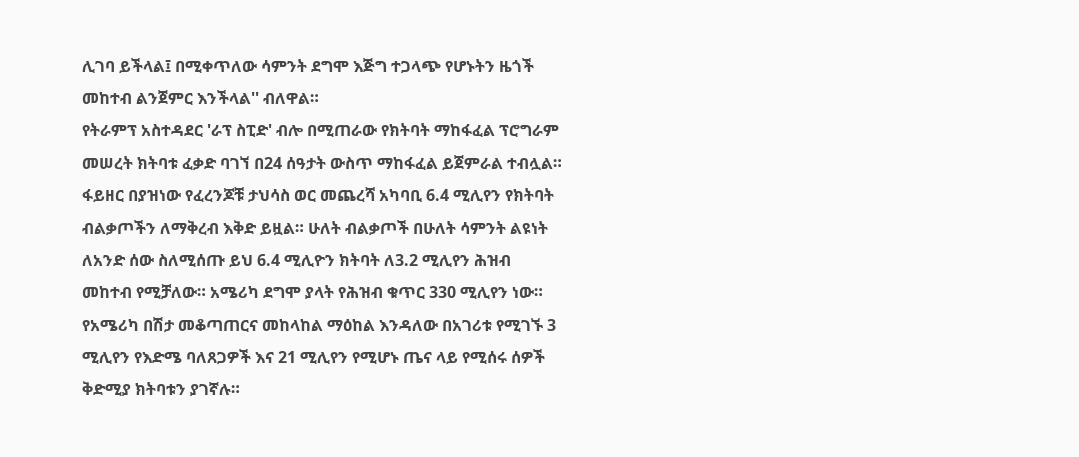ሊገባ ይችላል፤ በሚቀጥለው ሳምንት ደግሞ እጅግ ተጋላጭ የሆኑትን ዜጎች መከተብ ልንጀምር እንችላል'' ብለዋል።
የትራምፕ አስተዳደር 'ራፕ ስፒድ' ብሎ በሚጠራው የክትባት ማከፋፈል ፕሮግራም መሠረት ክትባቱ ፈቃድ ባገኘ በ24 ሰዓታት ውስጥ ማከፋፈል ይጀምራል ተብሏል።
ፋይዘር በያዝነው የፈረንጆቹ ታህሳስ ወር መጨረሻ አካባቢ 6.4 ሚሊየን የክትባት ብልቃጦችን ለማቅረብ እቅድ ይዟል። ሁለት ብልቃጦች በሁለት ሳምንት ልዩነት ለአንድ ሰው ስለሚሰጡ ይህ 6.4 ሚሊዮን ክትባት ለ3.2 ሚሊየን ሕዝብ መከተብ የሚቻለው። አሜሪካ ደግሞ ያላት የሕዝብ ቁጥር 330 ሚሊየን ነው።
የአሜሪካ በሽታ መቆጣጠርና መከላከል ማዕከል እንዳለው በአገሪቱ የሚገኙ 3 ሚሊየን የእድሜ ባለጸጋዎች እና 21 ሚሊየን የሚሆኑ ጤና ላይ የሚሰሩ ሰዎች ቅድሚያ ክትባቱን ያገኛሉ።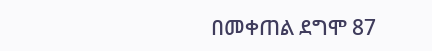በመቀጠል ደግሞ 87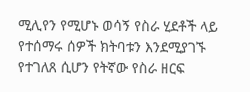ሚሊየን የሚሆኑ ወሳኝ የስራ ሂደቶች ላይ የተሰማሩ ሰዎች ክትባቱን እንደሚያገኙ የተገለጸ ሲሆን የትኛው የስራ ዘርፍ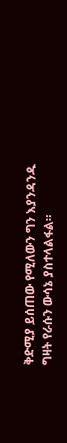ቅድሚያ ይሰጠው የሚለውን ግን እያንዳንዱ ግዛት የራሱን ውሳኔ ያስተላልፋል።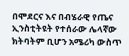በሞደርና እና በብሄራዊ የጤና ኢንስቲትዩት የተሰራው ሌላኛው ክትባትም ቢሆን አሜሪካ ውስጥ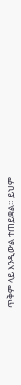ጥቅም ላይ እንዲውል ተጠይቋል። ይህም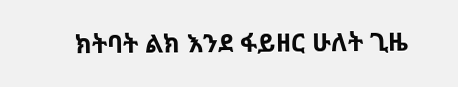ክትባት ልክ እንደ ፋይዘር ሁለት ጊዜ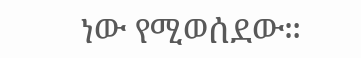ነው የሚወሰደው።